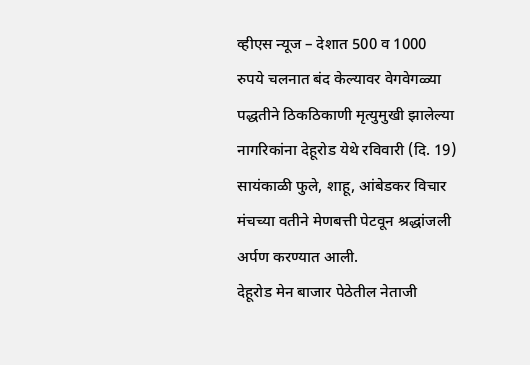व्हीएस न्यूज – देशात 500 व 1000 रुपये चलनात बंद केल्यावर वेगवेगळ्या पद्धतीने ठिकठिकाणी मृत्युमुखी झालेल्या नागरिकांना देहूरोड येथे रविवारी (दि. 19) सायंकाळी फुले, शाहू, आंबेडकर विचार मंचच्या वतीने मेणबत्ती पेटवून श्रद्धांजली अर्पण करण्यात आली.
देहूरोड मेन बाजार पेठेतील नेताजी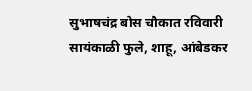सुभाषचंद्र बोस चौकात रविवारी सायंकाळी फुले, शाहू, आंबेडकर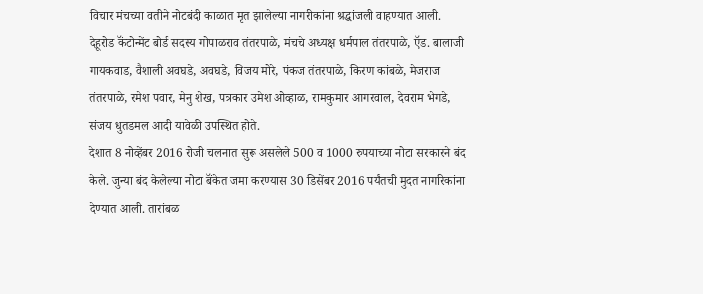विचार मंचच्या वतीने नोटबंदी काळात मृत झालेल्या नागरीकांना श्रद्धांजली वाहण्यात आली. देहूरोड कॅंटोन्मेंट बोर्ड सदस्य गोपाळराव तंतरपाळे, मंचचे अध्यक्ष धर्मपाल तंतरपाळे, ऍड. बालाजी गायकवाड, वैशाली अवघडे, अवघडे, विजय मोरे, पंकज तंतरपाळे, किरण कांबळे, मेजराज तंतरपाळे, रमेश पवार, मेनु शेख, पत्रकार उमेश ओव्हाळ, रामकुमार आगरवाल, देवराम भेगडे, संजय धुतडमल आदी यावेळी उपस्थित होते.
देशात 8 नोव्हेंबर 2016 रोजी चलनात सुरू असलेले 500 व 1000 रुपयाच्या नोटा सरकारने बंद केले. जुन्या बंद केलेल्या नोटा बॅंकेत जमा करण्यास 30 डिसेंबर 2016 पर्यंतची मुदत नागरिकांना देण्यात आली. तारांबळ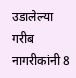उडालेल्या गरीब नागरीकांनी 8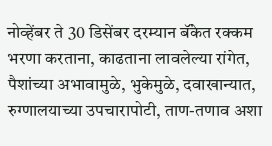नोव्हेंबर ते 30 डिसेंबर दरम्यान बॅंकेत रक्कम भरणा करताना, काढताना लावलेल्या रांगेत, पैशांच्या अभावामुळे, भुकेमुळे, दवाखान्यात, रुग्णालयाच्या उपचारापोटी, ताण-तणाव अशा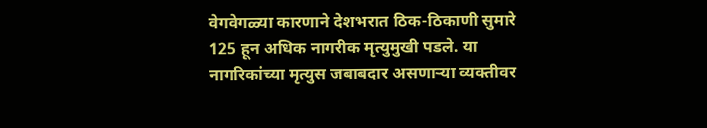वेगवेगळ्या कारणाने देशभरात ठिक-ठिकाणी सुमारे 125 हून अधिक नागरीक मृत्युमुखी पडले. या नागरिकांच्या मृत्युस जबाबदार असणाऱ्या व्यक्तीवर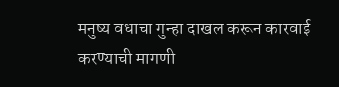मनुष्य वधाचा गुन्हा दाखल करून कारवाई करण्याची मागणी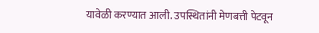यावेळी करण्यात आली. उपस्थितांनी मेणबत्ती पेटवून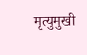मृत्युमुखी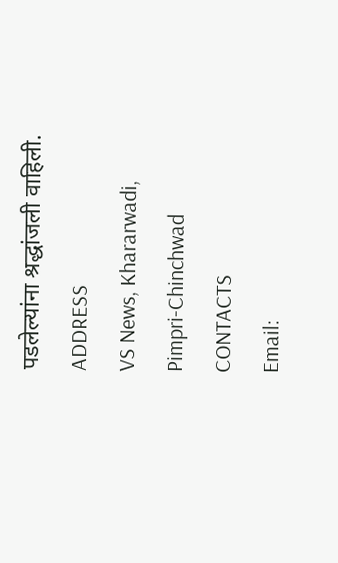पडलेल्यांना श्रद्धांजली वाहिली.
ADDRESS
VS News, Khararwadi,
Pimpri-Chinchwad
CONTACTS
Email: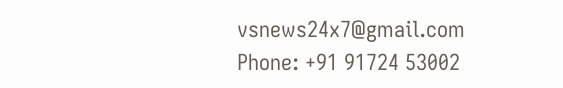vsnews24x7@gmail.com
Phone: +91 91724 53002